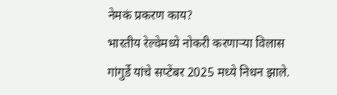नेमकं प्रकरण काय?
भारतीय रेल्वेमध्ये नोकरी करणाऱ्या विलास गांगुर्डे यांचे सप्टेंबर 2025 मध्ये निधन झाले.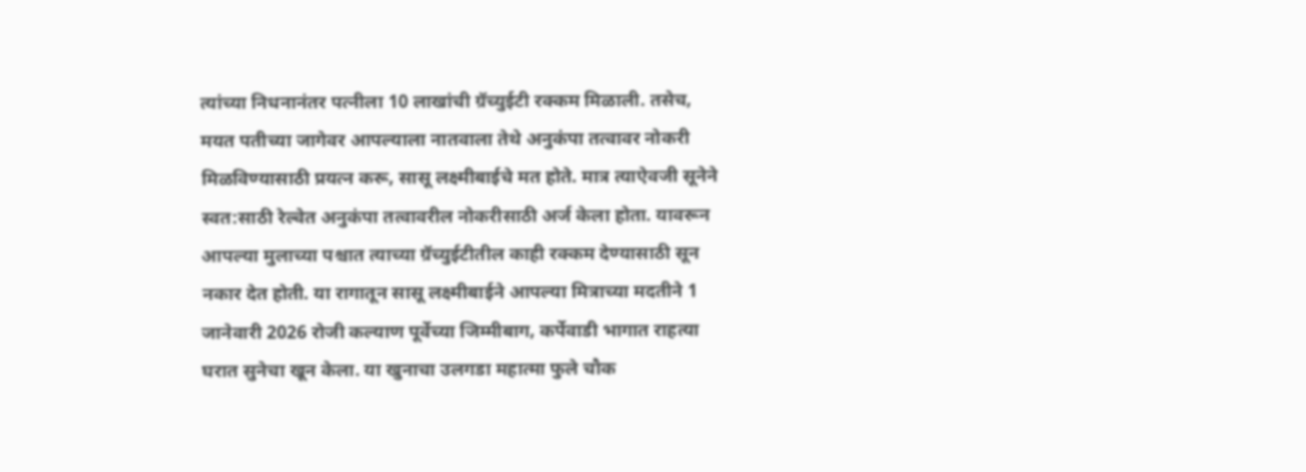त्यांच्या निधनानंतर पत्नीला 10 लाखांची ग्रॅच्युईटी रक्कम मिळाली. तसेच, मयत पतीच्या जागेवर आपल्याला नातवाला तेथे अनुकंपा तत्वावर नोकरी मिळविण्यासाठी प्रयत्न करू, सासू लक्ष्मीबाईचे मत होते. मात्र त्याऐवजी सूनेने स्वत:साठी रेल्वेत अनुकंपा तत्वावरील नोकरीसाठी अर्ज केला होता. यावरून आपल्या मुलाच्या पश्चात त्याच्या ग्रॅच्युईटीतील काही रक्कम देण्यासाठी सून नकार देत होती. या रागातून सासू लक्ष्मीबाईने आपल्या मित्राच्या मदतीने 1 जानेवारी 2026 रोजी कल्याण पूर्वेच्या जिम्मीबाग, कर्पेवाडी भागात राहत्या घरात सुनेचा खून केला. या खुनाचा उलगडा महात्मा फुले चौक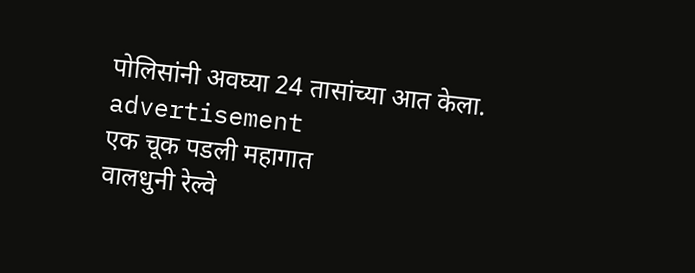पोलिसांनी अवघ्या 24 तासांच्या आत केला.
advertisement
एक चूक पडली महागात
वालधुनी रेल्वे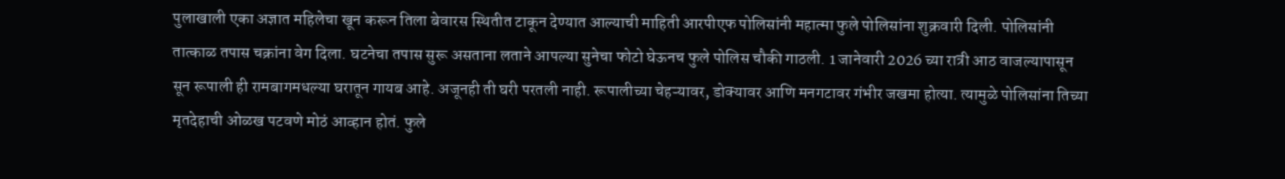पुलाखाली एका अज्ञात महिलेचा खून करून तिला बेवारस स्थितीत टाकून देण्यात आल्याची माहिती आरपीएफ पोलिसांनी महात्मा फुले पोलिसांना शुक्रवारी दिली. पोलिसांनी तात्काळ तपास चक्रांना वेग दिला. घटनेचा तपास सुरू असताना लताने आपल्या सुनेचा फोटो घेऊनच फुले पोलिस चौकी गाठली. 1 जानेवारी 2026 च्या रात्री आठ वाजल्यापासून सून रूपाली ही रामबागमधल्या घरातून गायब आहे. अजूनही ती घरी परतली नाही. रूपालीच्या चेहऱ्यावर, डोक्यावर आणि मनगटावर गंभीर जखमा होत्या. त्यामुळे पोलिसांना तिच्या मृतदेहाची ओळख पटवणे मोठं आव्हान होतं. फुले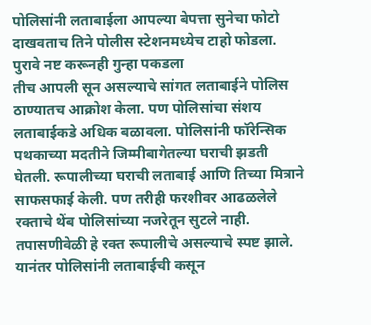पोलिसांनी लताबाईला आपल्या बेपत्ता सुनेचा फोटो दाखवताच तिने पोलीस स्टेशनमध्येच टाहो फोडला.
पुरावे नष्ट करूनही गुन्हा पकडला
तीच आपली सून असल्याचे सांगत लताबाईने पोलिस ठाण्यातच आक्रोश केला. पण पोलिसांचा संशय लताबाईकडे अधिक बळावला. पोलिसांनी फॉरेन्सिक पथकाच्या मदतीने जिम्मीबागेतल्या घराची झडती घेतली. रूपालीच्या घराची लताबाई आणि तिच्या मित्राने साफसफाई केली. पण तरीही फरशीवर आढळलेले रक्ताचे थेंब पोलिसांच्या नजरेतून सुटले नाही. तपासणीवेळी हे रक्त रूपालीचे असल्याचे स्पष्ट झाले. यानंतर पोलिसांनी लताबाईची कसून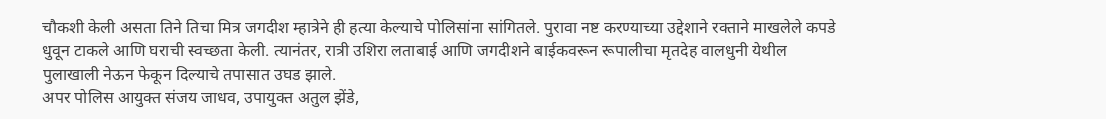चौकशी केली असता तिने तिचा मित्र जगदीश म्हात्रेने ही हत्या केल्याचे पोलिसांना सांगितले. पुरावा नष्ट करण्याच्या उद्देशाने रक्ताने माखलेले कपडे धुवून टाकले आणि घराची स्वच्छता केली. त्यानंतर, रात्री उशिरा लताबाई आणि जगदीशने बाईकवरून रूपालीचा मृतदेह वालधुनी येथील पुलाखाली नेऊन फेकून दिल्याचे तपासात उघड झाले.
अपर पोलिस आयुक्त संजय जाधव, उपायुक्त अतुल झेंडे,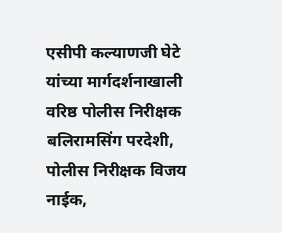एसीपी कल्याणजी घेटे यांच्या मार्गदर्शनाखाली वरिष्ठ पोलीस निरीक्षक बलिरामसिंग परदेशी, पोलीस निरीक्षक विजय नाईक,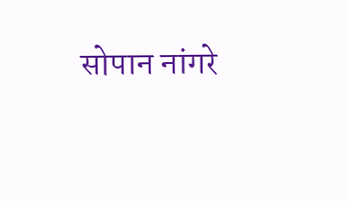सोपान नांगरे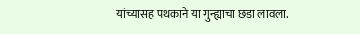यांच्यासह पथकाने या गुन्ह्याचा छडा लावला.